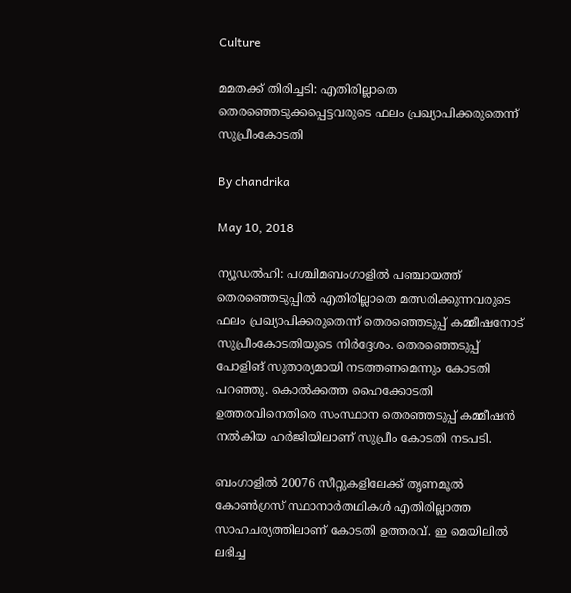Culture

മമതക്ക് തിരിച്ചടി: എതിരില്ലാതെ തെരഞ്ഞെടുക്കപ്പെട്ടവരുടെ ഫലം പ്രഖ്യാപിക്കരുതെന്ന് സുപ്രീംകോടതി

By chandrika

May 10, 2018

ന്യൂഡല്‍ഹി: പശ്ചിമബംഗാളില്‍ പഞ്ചായത്ത് തെരഞ്ഞെടുപ്പില്‍ എതിരില്ലാതെ മത്സരിക്കുന്നവരുടെ ഫലം പ്രഖ്യാപിക്കരുതെന്ന് തെരഞ്ഞെടുപ്പ് കമ്മീഷനോട് സുപ്രീംകോടതിയുടെ നിര്‍ദ്ദേശം. തെരഞ്ഞെടുപ്പ് പോളിങ് സുതാര്യമായി നടത്തണമെന്നും കോടതി പറഞ്ഞു. കൊല്‍ക്കത്ത ഹൈക്കോടതി ഉത്തരവിനെതിരെ സംസ്ഥാന തെരഞ്ഞടുപ്പ് കമ്മീഷന്‍ നല്‍കിയ ഹര്‍ജിയിലാണ് സുപ്രീം കോടതി നടപടി.

ബംഗാളില്‍ 20076 സീറ്റുകളിലേക്ക് തൃണമൂല്‍ കോണ്‍ഗ്രസ് സ്ഥാനാര്‍തഥികള്‍ എതിരില്ലാത്ത സാഹചര്യത്തിലാണ് കോടതി ഉത്തരവ്. ഇ മെയിലില്‍ ലഭിച്ച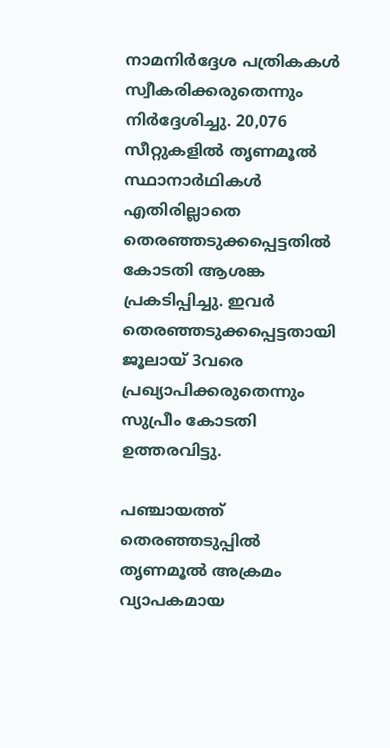നാമനിര്‍ദ്ദേശ പത്രികകള്‍ സ്വീകരിക്കരുതെന്നും നിര്‍ദ്ദേശിച്ചു. 20,076 സീറ്റുകളില്‍ തൃണമൂല്‍ സ്ഥാനാര്‍ഥികള്‍ എതിരില്ലാതെ തെരഞ്ഞടുക്കപ്പെട്ടതില്‍ കോടതി ആശങ്ക പ്രകടിപ്പിച്ചു. ഇവര്‍ തെരഞ്ഞടുക്കപ്പെട്ടതായി ജൂലായ് 3വരെ പ്രഖ്യാപിക്കരുതെന്നും സുപ്രീം കോടതി ഉത്തരവിട്ടു.

പഞ്ചായത്ത് തെരഞ്ഞടുപ്പില്‍ തൃണമൂല്‍ അക്രമം വ്യാപകമായ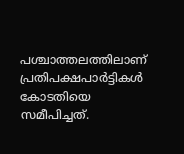പശ്ചാത്തലത്തിലാണ് പ്രതിപക്ഷപാര്‍ട്ടികള്‍ കോടതിയെ സമീപിച്ചത്.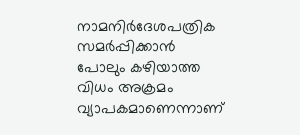നാമനിര്‍ദേശപത്രിക സമര്‍പ്പിക്കാന്‍ പോലും കഴിയാത്ത വിധം അക്രമം വ്യാപകമാണെന്നാണ്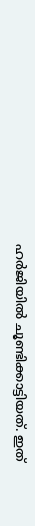ഹര്‍ജിയില്‍ ചൂണ്ടിക്കാട്ടിയത്. ഇത്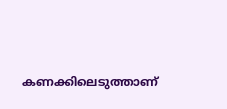കണക്കിലെടുത്താണ്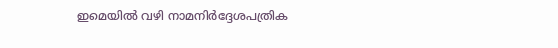ഇമെയില്‍ വഴി നാമനിര്‍ദ്ദേശപത്രിക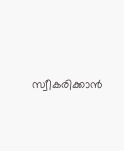സ്വീകരിക്കാന്‍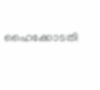ഹൈക്കോടതി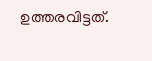ഉത്തരവിട്ടത്.